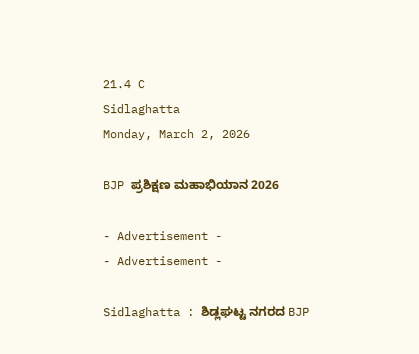21.4 C
Sidlaghatta
Monday, March 2, 2026

BJP ಪ್ರಶಿಕ್ಷಣ ಮಹಾಭಿಯಾನ 2026

- Advertisement -
- Advertisement -

Sidlaghatta : ಶಿಡ್ಲಘಟ್ಟ ನಗರದ BJP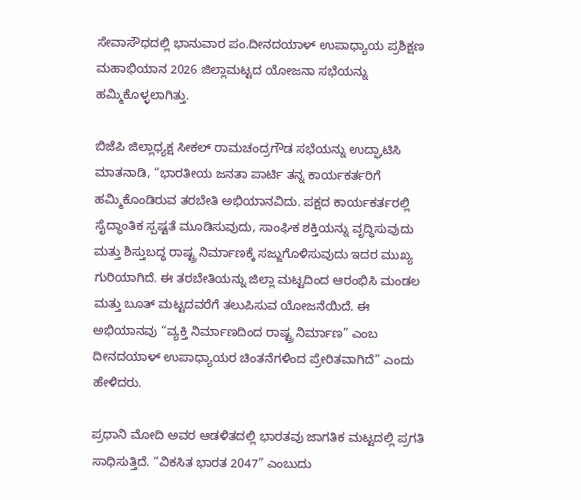ಸೇವಾಸೌಧದಲ್ಲಿ ಭಾನುವಾರ ಪಂ.ದೀನದಯಾಳ್ ಉಪಾಧ್ಯಾಯ ಪ್ರಶಿಕ್ಷಣ ಮಹಾಭಿಯಾನ 2026 ಜಿಲ್ಲಾಮಟ್ಟದ ಯೋಜನಾ ಸಭೆಯನ್ನು ಹಮ್ಮಿಕೊಳ್ಳಲಾಗಿತ್ತು.

ಬಿಜೆಪಿ ಜಿಲ್ಲಾಧ್ಯಕ್ಷ ಸೀಕಲ್ ರಾಮಚಂದ್ರಗೌಡ ಸಭೆಯನ್ನು ಉದ್ಘಾಟಿಸಿ ಮಾತನಾಡಿ, “ಭಾರತೀಯ ಜನತಾ ಪಾರ್ಟಿ ತನ್ನ ಕಾರ್ಯಕರ್ತರಿಗೆ ಹಮ್ಮಿಕೊಂಡಿರುವ ತರಬೇತಿ ಅಭಿಯಾನವಿದು. ಪಕ್ಷದ ಕಾರ್ಯಕರ್ತರಲ್ಲಿ ಸೈದ್ಧಾಂತಿಕ ಸ್ಪಷ್ಟತೆ ಮೂಡಿಸುವುದು, ಸಾಂಘಿಕ ಶಕ್ತಿಯನ್ನು ವೃದ್ಧಿಸುವುದು ಮತ್ತು ಶಿಸ್ತುಬದ್ಧ ರಾಷ್ಟ್ರ ನಿರ್ಮಾಣಕ್ಕೆ ಸಜ್ಜುಗೊಳಿಸುವುದು ಇದರ ಮುಖ್ಯ ಗುರಿಯಾಗಿದೆ. ಈ ತರಬೇತಿಯನ್ನು ಜಿಲ್ಲಾ ಮಟ್ಟದಿಂದ ಆರಂಭಿಸಿ ಮಂಡಲ ಮತ್ತು ಬೂತ್ ಮಟ್ಟದವರೆಗೆ ತಲುಪಿಸುವ ಯೋಜನೆಯಿದೆ. ಈ ಅಭಿಯಾನವು “ವ್ಯಕ್ತಿ ನಿರ್ಮಾಣದಿಂದ ರಾಷ್ಟ್ರ ನಿರ್ಮಾಣ” ಎಂಬ ದೀನದಯಾಳ್ ಉಪಾಧ್ಯಾಯರ ಚಿಂತನೆಗಳಿಂದ ಪ್ರೇರಿತವಾಗಿದೆ” ಎಂದು ಹೇಳಿದರು.

ಪ್ರಧಾನಿ ಮೋದಿ ಅವರ ಆಡಳಿತದಲ್ಲಿ ಭಾರತವು ಜಾಗತಿಕ ಮಟ್ಟದಲ್ಲಿ ಪ್ರಗತಿ ಸಾಧಿಸುತ್ತಿದೆ. “ವಿಕಸಿತ ಭಾರತ 2047” ಎಂಬುದು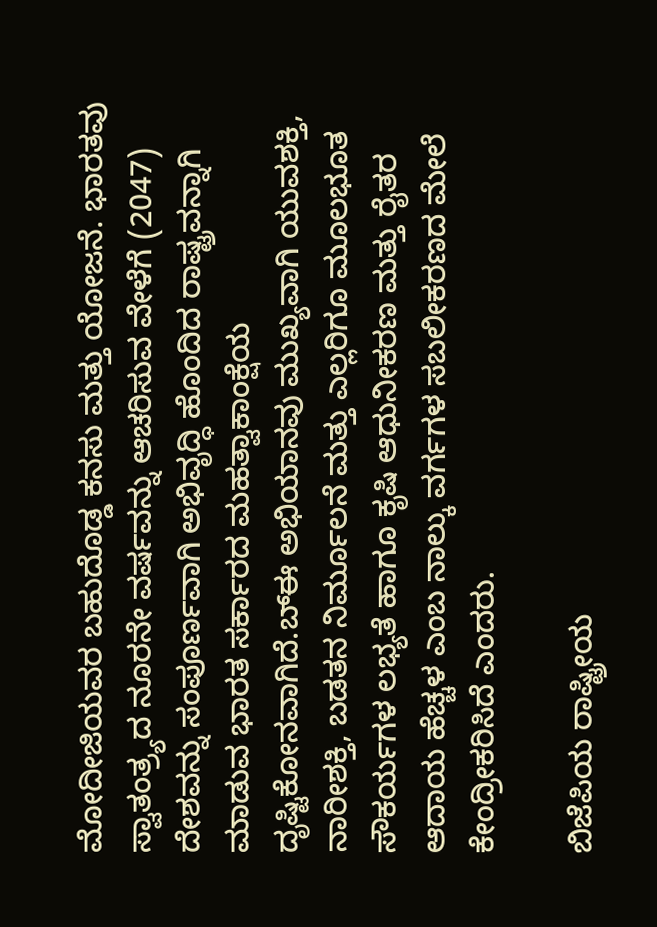ಮೋದೀಜಿಯವರ ಬಹುದೊಡ್ಡ ಕನಸು ಮತ್ತು ಯೋಜನೆ. ಭಾರತವು ಸ್ವಾತಂತ್ರ್ಯದ ನೂರನೇ ವರ್ಷವನ್ನು ಆಚರಿಸುವ ವೇಳೆಗೆ (2047) ದೇಶವನ್ನು ಸಂಪೂರ್ಣವಾಗಿ ಅಭಿವೃದ್ಧಿ ಹೊಂದಿದ ರಾಷ್ಟ್ರವನ್ನಾಗಿ ಮಾಡುವ ಭಾರತ ಸರ್ಕಾರದ ಮಹತ್ವಾಕಾಂಕ್ಷೆಯ ದೃಷ್ಟಿಕೋನವಾಗಿದೆ.ಬ್ಈ ಅಭಿಯಾನವು ಮುಖ್ಯವಾಗಿ ಯುವಶಕ್ತಿ, ನಾರೀಶಕ್ತಿ, ಬಡತನ ನಿರ್ಮೂಲನೆ ಮತ್ತು ಎಲ್ಲರಿಗೂ ಮೂಲಭೂತ ಸೌಕರ್ಯಗಳ ಲಭ್ಯತೆ ಹಾಗೂ ಕೃಷಿ ಆಧುನೀಕರಣ ಮತ್ತು ರೈತರ ಆದಾಯ ಹೆಚ್ಚಳ ಎಂಬ ನಾಲ್ಕು ವರ್ಗಗಳ ಸಬಲೀಕರಣದ ಮೇಲೆ ಕೇಂದ್ರೀಕರಿಸಿದೆ ಎಂದರು.

ಬಿಜೆಪಿಯ ರಾಷ್ಟ್ರೀಯ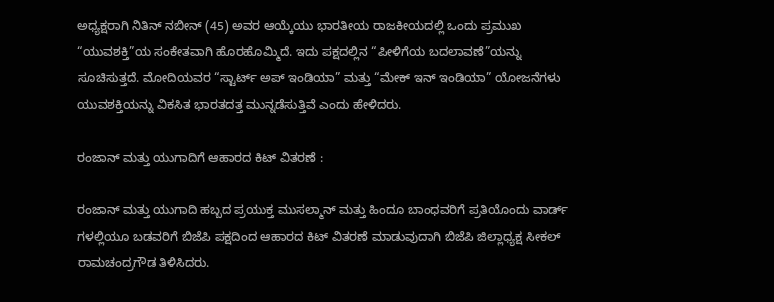ಅಧ್ಯಕ್ಷರಾಗಿ ನಿತಿನ್ ನಬೀನ್ (45) ಅವರ ಆಯ್ಕೆಯು ಭಾರತೀಯ ರಾಜಕೀಯದಲ್ಲಿ ಒಂದು ಪ್ರಮುಖ “ಯುವಶಕ್ತಿ”ಯ ಸಂಕೇತವಾಗಿ ಹೊರಹೊಮ್ಮಿದೆ. ಇದು ಪಕ್ಷದಲ್ಲಿನ “ಪೀಳಿಗೆಯ ಬದಲಾವಣೆ”ಯನ್ನು ಸೂಚಿಸುತ್ತದೆ. ಮೋದಿಯವರ “ಸ್ಟಾರ್ಟ್ ಅಪ್ ಇಂಡಿಯಾ” ಮತ್ತು “ಮೇಕ್ ಇನ್ ಇಂಡಿಯಾ” ಯೋಜನೆಗಳು ಯುವಶಕ್ತಿಯನ್ನು ವಿಕಸಿತ ಭಾರತದತ್ತ ಮುನ್ನಡೆಸುತ್ತಿವೆ ಎಂದು ಹೇಳಿದರು.

ರಂಜಾನ್ ಮತ್ತು ಯುಗಾದಿಗೆ ಆಹಾರದ ಕಿಟ್ ವಿತರಣೆ :

ರಂಜಾನ್ ಮತ್ತು ಯುಗಾದಿ ಹಬ್ಬದ ಪ್ರಯುಕ್ತ ಮುಸಲ್ಮಾನ್ ಮತ್ತು ಹಿಂದೂ ಬಾಂಧವರಿಗೆ ಪ್ರತಿಯೊಂದು ವಾರ್ಡ್ ಗಳಲ್ಲಿಯೂ ಬಡವರಿಗೆ ಬಿಜೆಪಿ ಪಕ್ಷದಿಂದ ಆಹಾರದ ಕಿಟ್ ವಿತರಣೆ ಮಾಡುವುದಾಗಿ ಬಿಜೆಪಿ ಜಿಲ್ಲಾಧ್ಯಕ್ಷ ಸೀಕಲ್ ರಾಮಚಂದ್ರಗೌಡ ತಿಳಿಸಿದರು.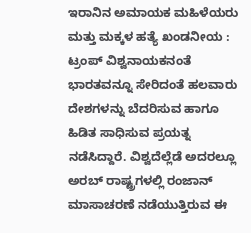ಇರಾನಿನ ಅಮಾಯಕ ಮಹಿಳೆಯರು ಮತ್ತು ಮಕ್ಕಳ ಹತ್ಯೆ ಖಂಡನೀಯ : ಟ್ರಂಪ್ ವಿಶ್ವನಾಯಕನಂತೆ ಭಾರತವನ್ನೂ ಸೇರಿದಂತೆ ಹಲವಾರು ದೇಶಗಳನ್ನು ಬೆದರಿಸುವ ಹಾಗೂ ಹಿಡಿತ ಸಾಧಿಸುವ ಪ್ರಯತ್ನ ನಡೆಸಿದ್ದಾರೆ. ವಿಶ್ವದೆಲ್ಲೆಡೆ ಅದರಲ್ಲೂ ಅರಬ್ ರಾಷ್ಟ್ರಗಳಲ್ಲಿ ರಂಜಾನ್ ಮಾಸಾಚರಣೆ ನಡೆಯುತ್ತಿರುವ ಈ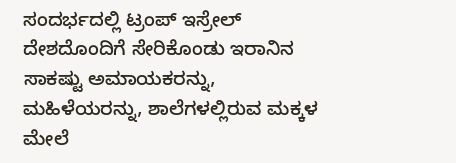ಸಂದರ್ಭದಲ್ಲಿ ಟ್ರಂಪ್ ಇಸ್ರೇಲ್ ದೇಶದೊಂದಿಗೆ ಸೇರಿಕೊಂಡು ಇರಾನಿನ ಸಾಕಷ್ಟು ಅಮಾಯಕರನ್ನು, ಮಹಿಳೆಯರನ್ನು, ಶಾಲೆಗಳಲ್ಲಿರುವ ಮಕ್ಕಳ ಮೇಲೆ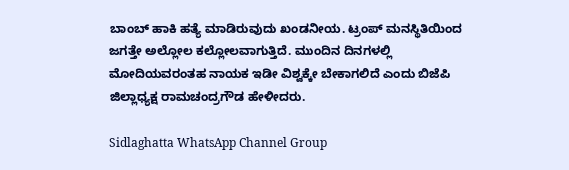ಬಾಂಬ್ ಹಾಕಿ ಹತ್ಯೆ ಮಾಡಿರುವುದು ಖಂಡನೀಯ. ಟ್ರಂಪ್ ಮನಸ್ಥಿತಿಯಿಂದ ಜಗತ್ತೇ ಅಲ್ಲೋಲ ಕಲ್ಲೋಲವಾಗುತ್ತಿದೆ. ಮುಂದಿನ ದಿನಗಳಲ್ಲಿ ಮೋದಿಯವರಂತಹ ನಾಯಕ ಇಡೀ ವಿಶ್ವಕ್ಕೇ ಬೇಕಾಗಲಿದೆ ಎಂದು ಬಿಜೆಪಿ ಜಿಲ್ಲಾಧ್ಯಕ್ಷ ರಾಮಚಂದ್ರಗೌಡ ಹೇಳೀದರು.

Sidlaghatta WhatsApp Channel Group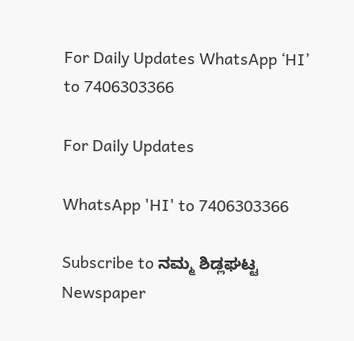For Daily Updates WhatsApp ‘HI’ to 7406303366

For Daily Updates

WhatsApp 'HI' to 7406303366

Subscribe to ನಮ್ಮ ಶಿಡ್ಲಘಟ್ಟ Newspaper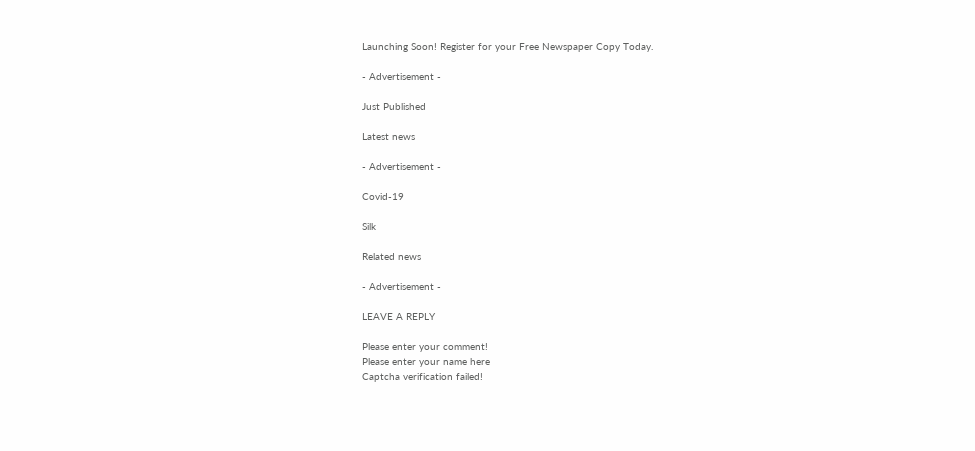Launching Soon! Register for your Free Newspaper Copy Today.

- Advertisement -

Just Published

Latest news

- Advertisement -

Covid-19

Silk

Related news

- Advertisement -

LEAVE A REPLY

Please enter your comment!
Please enter your name here
Captcha verification failed!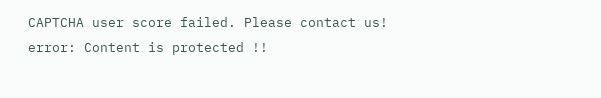CAPTCHA user score failed. Please contact us!
error: Content is protected !!